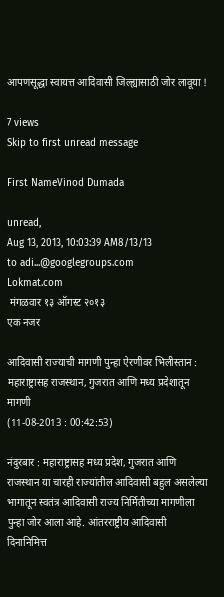आपणसूद्धा स्वायत्त आदिवासी जिल्ह्यासाठी जोर लावूया !

7 views
Skip to first unread message

First NameVinod Dumada

unread,
Aug 13, 2013, 10:03:39 AM8/13/13
to adi...@googlegroups.com
Lokmat.com
 मंगळवार १३ ऑगस्ट २०१३
एक नजर

आदिवासी राज्याची मागणी पुन्हा ऐरणीवर भिलीस्तान : महाराष्ट्रासह राजस्थान, गुजरात आणि मध्य प्रदेशातून मागणी
(11-08-2013 : 00:42:53)

नंदुरबार : महाराष्ट्रासह मध्य प्रदेश, गुजरात आणि राजस्थान या चारही राज्यांतील आदिवासी बहुल असलेल्या भागातून स्वतंत्र आदिवासी राज्य निर्मितीच्या मागणीला पुन्हा जोर आला आहे. आंतरराष्ट्रीय आदिवासी दिनानिमित्त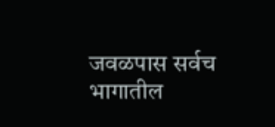जवळपास सर्वच भागातील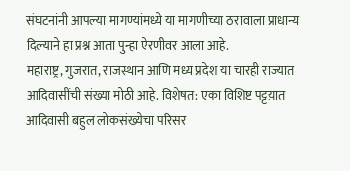संघटनांनी आपल्या मागण्यांमध्ये या मागणीच्या ठरावाला प्राधान्य दिल्याने हा प्रश्न आता पुन्हा ऐरणीवर आला आहे.
महाराष्ट्र, गुजरात, राजस्थान आणि मध्य प्रदेश या चारही राज्यात आदिवासींची संख्या मोठी आहे. विशेषत: एका विशिष्ट पट्टय़ात आदिवासी बहुल लोकसंख्येचा परिसर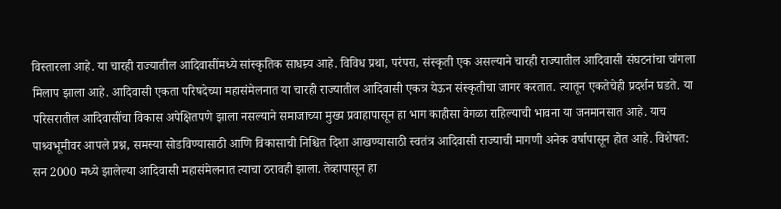विस्तारला आहे. या चारही राज्यातील आदिवासींमध्ये सांस्कृतिक साधम्र्य आहे. विविध प्रथा, परंपरा, संस्कृती एक असल्याने चारही राज्यातील आदिवासी संघटनांचा चांगला मिलाप झाला आहे. आदिवासी एकता परिषदेच्या महासंमेलनात या चारही राज्यातील आदिवासी एकत्र येऊन संस्कृतीचा जागर करतात. त्यातून एकतेचेही प्रदर्शन घडते. या परिसरातील आदिवासींचा विकास अपेक्षितपणे झाला नसल्याने समाजाच्या मुख्य प्रवाहापासून हा भाग काहीसा वेगळा राहिल्याची भावना या जनमानसात आहे. याच पाश्र्वभूमीवर आपले प्रश्न, समस्या सोडविण्यासाठी आणि विकासाची निश्चित दिशा आखण्यासाठी स्वतंत्र आदिवासी राज्याची मागणी अनेक वर्षापासून होत आहे. विशेषत: सन 2000 मध्ये झालेल्या आदिवासी महासंमेलनात त्याचा ठरावही झाला. तेव्हापासून हा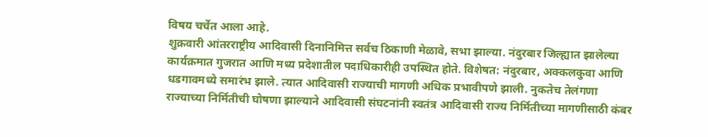विषय चर्चेत आला आहे.
शुक्रवारी आंतरराष्ट्रीय आदिवासी दिनानिमित्त सर्वच ठिकाणी मेळावे, सभा झाल्या. नंदुरबार जिल्ह्यात झालेल्या कार्यक्रमात गुजरात आणि मध्य प्रदेशातील पदाधिकारीही उपस्थित होते. विशेषत: नंदुरबार, अक्कलकुवा आणि धडगावमध्ये समारंभ झाले. त्यात आदिवासी राज्याची मागणी अधिक प्रभावीपणे झाली. नुकतेच तेलंगणा राज्याच्या निर्मितीची घोषणा झाल्याने आदिवासी संघटनांनी स्वतंत्र आदिवासी राज्य निर्मितीच्या मागणीसाठी कंबर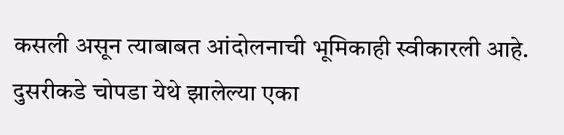कसली असून त्याबाबत आंदोलनाची भूमिकाही स्वीकारली आहे.
दुसरीकडे चोपडा येथे झालेल्या एका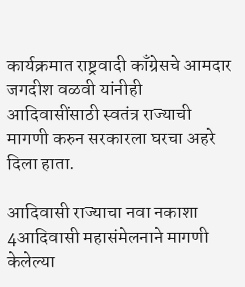कार्यक्रमात राष्ट्रवादी काँग्रेसचे आमदार जगदीश वळवी यांनीही आदिवासींसाठी स्वतंत्र राज्याची मागणी करुन सरकारला घरचा अहरे दिला हाता.

आदिवासी राज्याचा नवा नकाशा
4आदिवासी महासंमेलनाने मागणी केलेल्या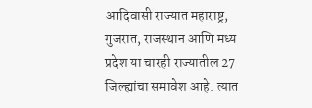आदिवासी राज्यात महाराष्ट्र, गुजरात, राजस्थान आणि मध्य प्रदेश या चारही राज्यातील 27 जिल्ह्यांचा समावेश आहे. त्यात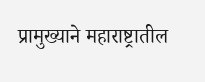प्रामुख्याने महाराष्ट्रातील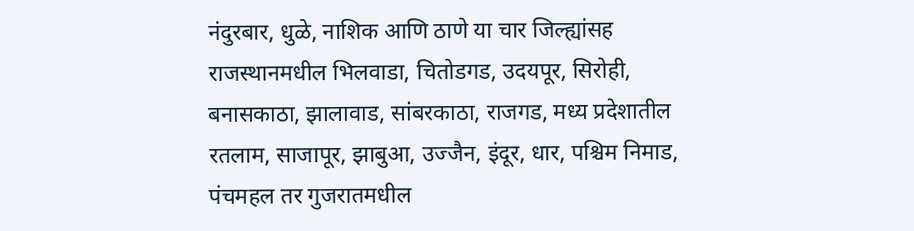नंदुरबार, धुळे, नाशिक आणि ठाणे या चार जिल्ह्यांसह राजस्थानमधील भिलवाडा, चितोडगड, उदयपूर, सिरोही, बनासकाठा, झालावाड, सांबरकाठा, राजगड, मध्य प्रदेशातील रतलाम, साजापूर, झाबुआ, उज्जैन, इंदूर, धार, पश्चिम निमाड, पंचमहल तर गुजरातमधील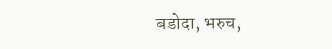बडोदा, भरुच,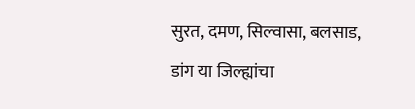सुरत, दमण, सिल्वासा, बलसाड, डांग या जिल्ह्यांचा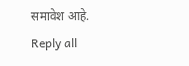समावेश आहे.
Reply all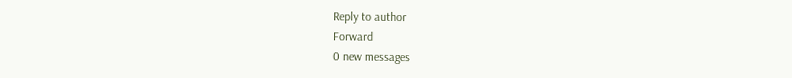Reply to author
Forward
0 new messages